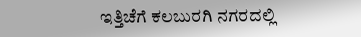ಇತ್ತಿಚೆಗೆ ಕಲಬುರಗಿ ನಗರದಲ್ಲಿ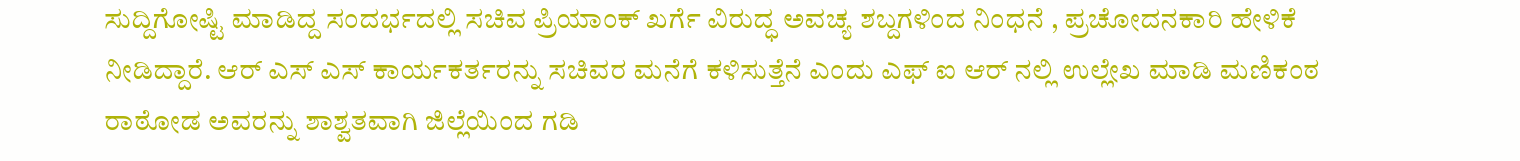ಸುದ್ದಿಗೋಷ್ಟಿ ಮಾಡಿದ್ದ ಸಂದರ್ಭದಲ್ಲಿ ಸಚಿವ ಪ್ರಿಯಾಂಕ್ ಖರ್ಗೆ ವಿರುದ್ಧ ಅವಚ್ಯ ಶಬ್ದಗಳಿಂದ ನಿಂಧನೆ , ಪ್ರಚೋದನಕಾರಿ ಹೇಳಿಕೆ ನೀಡಿದ್ದಾರೆ. ಆರ್ ಎಸ್ ಎಸ್ ಕಾರ್ಯಕರ್ತರನ್ನು ಸಚಿವರ ಮನೆಗೆ ಕಳಿಸುತ್ತೆನೆ ಎಂದು ಎಫ್ ಐ ಆರ್ ನಲ್ಲಿ ಉಲ್ಲೇಖ ಮಾಡಿ ಮಣಿಕಂಠ ರಾಠೋಡ ಅವರನ್ನು ಶಾಶ್ವತವಾಗಿ ಜಿಲ್ಲೆಯಿಂದ ಗಡಿ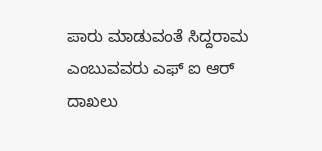ಪಾರು ಮಾಡುವಂತೆ ಸಿದ್ದರಾಮ ಎಂಬುವವರು ಎಫ್ ಐ ಆರ್ ದಾಖಲು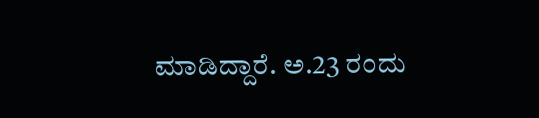ಮಾಡಿದ್ದಾರೆ. ಅ.23 ರಂದು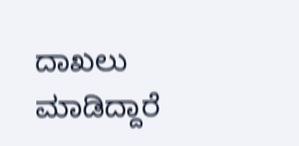ದಾಖಲು ಮಾಡಿದ್ದಾರೆ